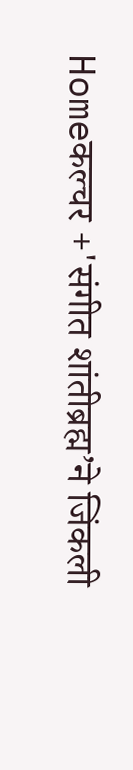Homeकल्चर +'संगीत शांतीब्रह्म’ने जिंकली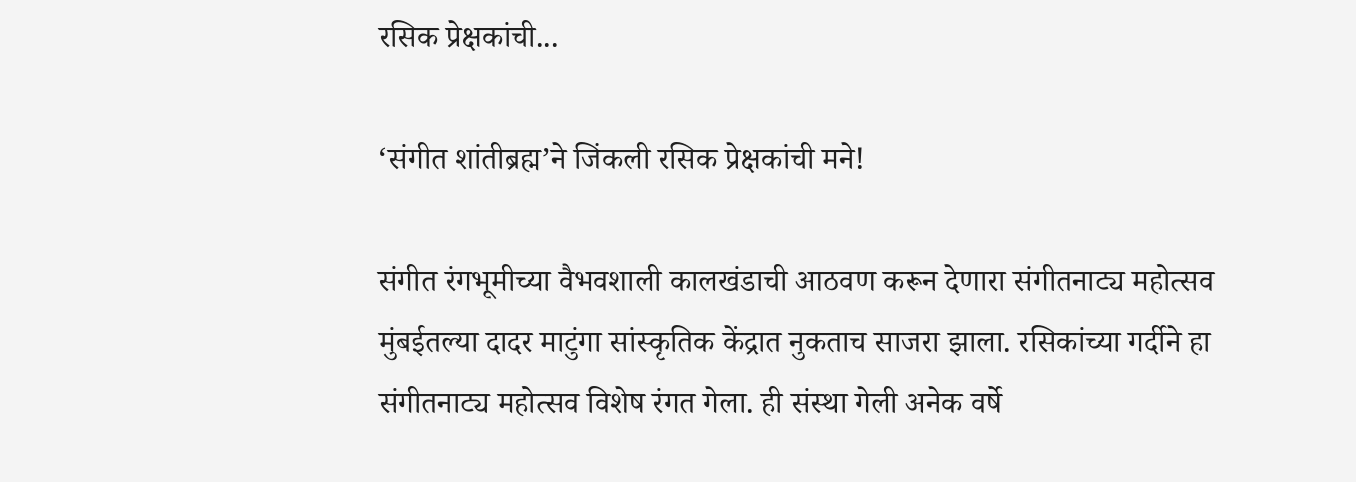रसिक प्रेक्षकांची...

‘संगीत शांतीब्रह्म’ने जिंकली रसिक प्रेक्षकांची मने!

संगीत रंगभूमीच्या वैभवशाली कालखंडाची आठवण करून देणारा संगीतनाट्य महोत्सव मुंबईतल्या दादर माटुंगा सांस्कृतिक केंद्रात नुकताच साजरा झाला. रसिकांच्या गर्दीने हा संगीतनाट्य महोत्सव विशेष रंगत गेला. ही संस्था गेली अनेक वर्षे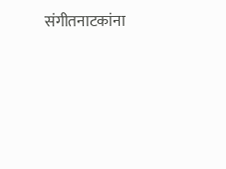संगीतनाटकांना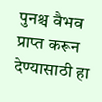पुनश्च वैभव प्राप्त करून देण्यासाठी हा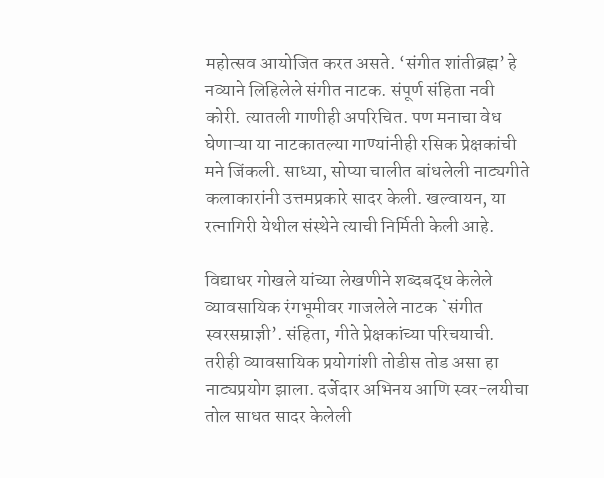महोत्सव आयोजित करत असते. ‘संगीत शांतीब्रह्म’ हे नव्याने लिहिलेले संगीत नाटक. संपूर्ण संहिता नवी कोरी. त्यातली गाणीही अपरिचित. पण मनाचा वेध घेणाऱ्या या नाटकातल्या गाण्यांनीही रसिक प्रेक्षकांची मने जिंकली. साध्या, सोप्या चालीत बांधलेली नाट्यगीते कलाकारांनी उत्तमप्रकारे सादर केली. खल्वायन, या रत्नागिरी येथील संस्थेने त्याची निर्मिती केली आहे.

विद्याधर गोखले यांच्या लेखणीने शब्दबद्ध केलेले व्यावसायिक रंगभूमीवर गाजलेले नाटक `संगीत स्वरसम्राज्ञी’. संहिता, गीते प्रेक्षकांच्या परिचयाची. तरीही व्यावसायिक प्रयोगांशी तोडीस तोड असा हा नाट्यप्रयोग झाला. दर्जेदार अभिनय आणि स्वर-लयीचा तोल साधत सादर केलेली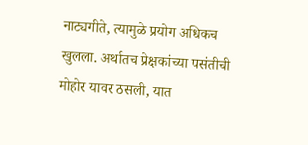नाट्यगीते, त्यामुळे प्रयोग अधिकच खुलला. अर्थातच प्रेक्षकांच्या पसंतीची मोहोर यावर ठसली, यात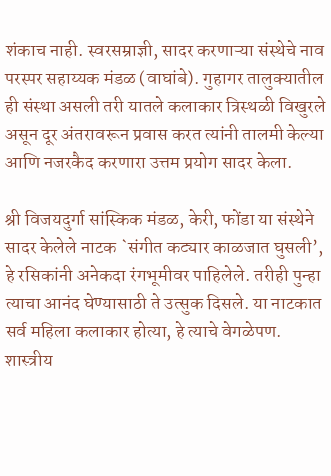शंकाच नाही. स्वरसम्राज्ञी, सादर करणाऱ्या संस्थेचे नाव परस्पर सहाय्यक मंडळ (वाघांबे). गुहागर तालुक्यातील ही संस्था असली तरी यातले कलाकार त्रिस्थळी विखुरले असून दूर अंतरावरून प्रवास करत त्यांनी तालमी केल्या आणि नजरकैद करणारा उत्तम प्रयोग सादर केला.

श्री विजयदुर्गा सांस्किक मंडळ, केरी, फोंडा या संस्थेने सादर केलेले नाटक `संगीत कट्यार काळजात घुसली’, हे रसिकांनी अनेकदा रंगभूमीवर पाहिलेले. तरीही पुन्हा त्याचा आनंद घेण्यासाठी ते उत्सुक दिसले. या नाटकात सर्व महिला कलाकार होत्या, हे त्याचे वेगळेपण. शास्त्रीय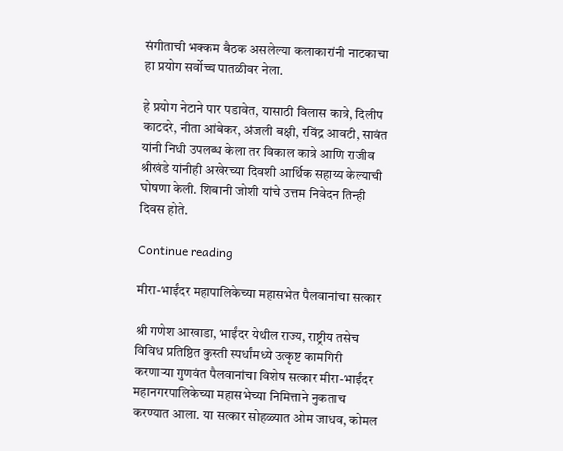संगीताची भक्कम बैठक असलेल्या कलाकारांनी नाटकाचा हा प्रयोग सर्वोच्च पातळीवर नेला.

हे प्रयोग नेटाने पार पडावेत, यासाठी विलास कात्रे, दिलीप काटदरे, नीता आंबेकर, अंजली बक्षी, रविंद्र आवटी, सावंत यांनी निधी उपलब्ध केला तर विकाल कात्रे आणि राजीव श्रीखंडे यांनीही अखेरच्या दिवशी आर्थिक सहाय्य केल्याची घोषणा केली. शिबानी जोशी यांचे उत्तम निवेदन तिन्ही दिवस होते.

Continue reading

मीरा-भाईंदर महापालिकेच्या महासभेत पैलवानांचा सत्कार

श्री गणेश आखाडा, भाईंदर येथील राज्य, राष्ट्रीय तसेच विविध प्रतिष्ठित कुस्ती स्पर्धांमध्ये उत्कृष्ट कामगिरी करणाऱ्या गुणवंत पैलवानांचा विशेष सत्कार मीरा-भाईंदर महानगरपालिकेच्या महासभेच्या निमित्ताने नुकताच करण्यात आला. या सत्कार सोहळ्यात ओम जाधव, कोमल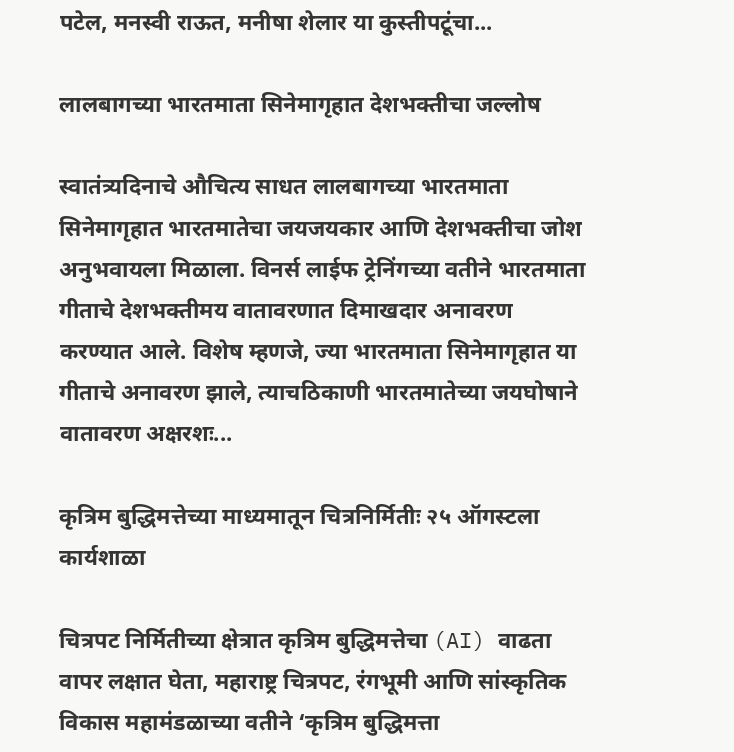पटेल, मनस्वी राऊत, मनीषा शेलार या कुस्तीपटूंचा...

लालबागच्या भारतमाता सिनेमागृहात देशभक्तीचा जल्लोष

स्वातंत्र्यदिनाचे औचित्य साधत लालबागच्या भारतमाता सिनेमागृहात भारतमातेचा जयजयकार आणि देशभक्तीचा जोश अनुभवायला मिळाला. विनर्स लाईफ ट्रेनिंगच्या वतीने भारतमाता गीताचे देशभक्तीमय वातावरणात दिमाखदार अनावरण करण्यात आले. विशेष म्हणजे, ज्या भारतमाता सिनेमागृहात या गीताचे अनावरण झाले, त्याचठिकाणी भारतमातेच्या जयघोषाने वातावरण अक्षरशः...

कृत्रिम बुद्धिमत्तेच्या माध्यमातून चित्रनिर्मितीः २५ ऑगस्टला कार्यशाळा

चित्रपट निर्मितीच्या क्षेत्रात कृत्रिम बुद्धिमत्तेचा (AI) वाढता वापर लक्षात घेता, महाराष्ट्र चित्रपट, रंगभूमी आणि सांस्कृतिक विकास महामंडळाच्या वतीने ‘कृत्रिम बुद्धिमत्ता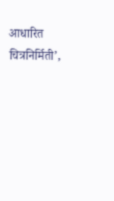आधारित चित्रनिर्मिती’,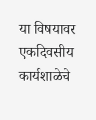या विषयावर एकदिवसीय कार्यशाळेचे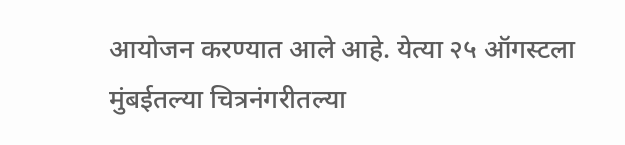आयोजन करण्यात आले आहे. येत्या २५ ऑगस्टला मुंबईतल्या चित्रनंगरीतल्या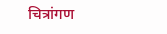चित्रांगण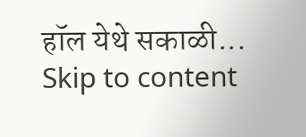हॉल येथे सकाळी...
Skip to content